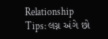Relationship Tips: લગ્ન અંગે છો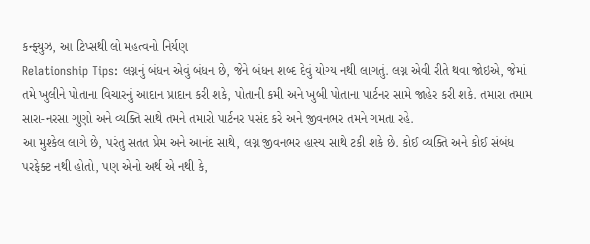કન્ફ્યુઝ, આ ટિપ્સથી લો મહત્વનો નિર્યણ
Relationship Tips: લગ્નનું બંધન એવું બંધન છે, જેને બંધન શબ્દ દેવું યોગ્ય નથી લાગતું. લગ્ન એવી રીતે થવા જોઇએ, જેમાં તમે ખુલીને પોતાના વિચારનું આદાન પ્રાદાન કરી શકે, પોતાની કમી અને ખુબી પોતાના પાર્ટનર સામે જાહેર કરી શકે. તમારા તમામ સારા-નરસા ગુણો અને વ્યક્તિ સાથે તમને તમારો પાર્ટનર પસંદ કરે અને જીવનભર તમને ગમતા રહે.
આ મુશ્કેલ લાગે છે, પરંતુ સતત પ્રેમ અને આનંદ સાથે, લગ્ન જીવનભર હાસ્ય સાથે ટકી શકે છે. કોઈ વ્યક્તિ અને કોઈ સંબંધ પરફેક્ટ નથી હોતો, પણ એનો અર્થ એ નથી કે,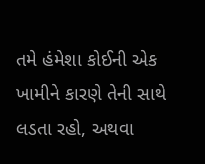તમે હંમેશા કોઈની એક ખામીને કારણે તેની સાથે લડતા રહો, અથવા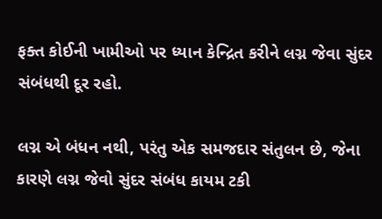ફક્ત કોઈની ખામીઓ પર ધ્યાન કેન્દ્રિત કરીને લગ્ન જેવા સુંદર સંબંધથી દૂર રહો.

લગ્ન એ બંધન નથી, પરંતુ એક સમજદાર સંતુલન છે, જેના કારણે લગ્ન જેવો સુંદર સંબંધ કાયમ ટકી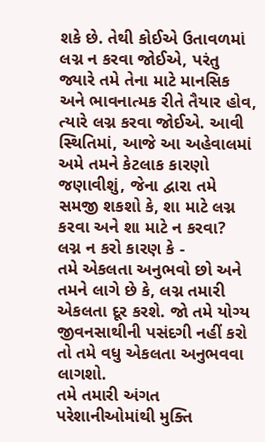શકે છે. તેથી કોઈએ ઉતાવળમાં લગ્ન ન કરવા જોઈએ, પરંતુ જ્યારે તમે તેના માટે માનસિક અને ભાવનાત્મક રીતે તૈયાર હોવ, ત્યારે લગ્ન કરવા જોઈએ. આવી સ્થિતિમાં, આજે આ અહેવાલમાં અમે તમને કેટલાક કારણો જણાવીશું, જેના દ્વારા તમે સમજી શકશો કે, શા માટે લગ્ન કરવા અને શા માટે ન કરવા?
લગ્ન ન કરો કારણ કે -
તમે એકલતા અનુભવો છો અને તમને લાગે છે કે, લગ્ન તમારી એકલતા દૂર કરશે. જો તમે યોગ્ય જીવનસાથીની પસંદગી નહીં કરો તો તમે વધુ એકલતા અનુભવવા લાગશો.
તમે તમારી અંગત પરેશાનીઓમાંથી મુક્તિ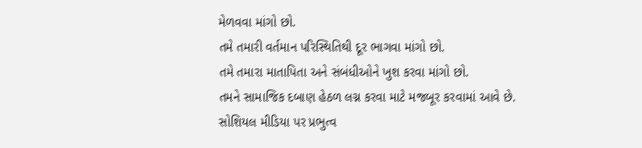મેળવવા માંગો છો.
તમે તમારી વર્તમાન પરિસ્થિતિથી દૂર ભાગવા માંગો છો.
તમે તમારા માતાપિતા અને સંબંધીઓને ખુશ કરવા માંગો છો.
તમને સામાજિક દબાણ હેઠળ લગ્ન કરવા માટે મજબૂર કરવામાં આવે છે.
સોશિયલ મીડિયા પર પ્રભુત્વ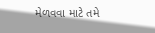મેળવવા માટે તમે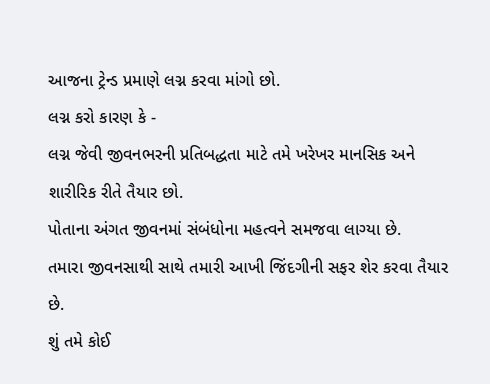આજના ટ્રેન્ડ પ્રમાણે લગ્ન કરવા માંગો છો.
લગ્ન કરો કારણ કે -
લગ્ન જેવી જીવનભરની પ્રતિબદ્ધતા માટે તમે ખરેખર માનસિક અને શારીરિક રીતે તૈયાર છો.
પોતાના અંગત જીવનમાં સંબંધોના મહત્વને સમજવા લાગ્યા છે.
તમારા જીવનસાથી સાથે તમારી આખી જિંદગીની સફર શેર કરવા તૈયાર છે.
શું તમે કોઈ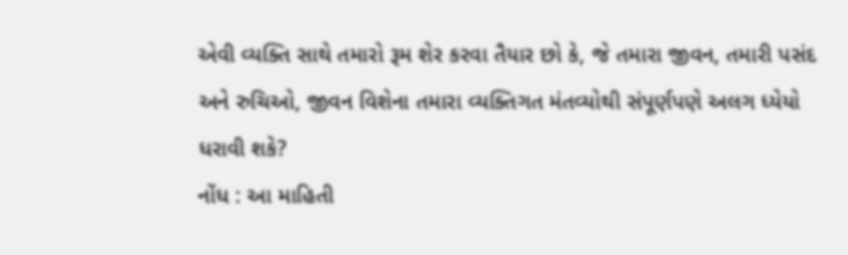એવી વ્યક્તિ સાથે તમારો રૂમ શેર કરવા તૈયાર છો કે, જે તમારા જીવન, તમારી પસંદ અને રુચિઓ, જીવન વિશેના તમારા વ્યક્તિગત મંતવ્યોથી સંપૂર્ણપણે અલગ ધ્યેયો ધરાવી શકે?
નોંધ : આ માહિતી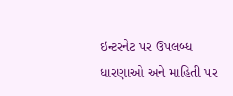ઇન્ટરનેટ પર ઉપલબ્ધ ધારણાઓ અને માહિતી પર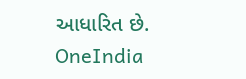આધારિત છે. OneIndia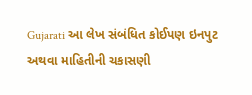Gujarati આ લેખ સંબંધિત કોઈપણ ઇનપુટ અથવા માહિતીની ચકાસણી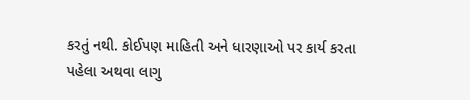કરતું નથી. કોઈપણ માહિતી અને ધારણાઓ પર કાર્ય કરતા પહેલા અથવા લાગુ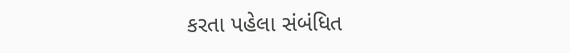કરતા પહેલા સંબંધિત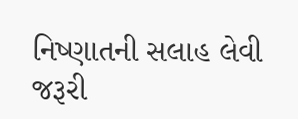નિષ્ણાતની સલાહ લેવી જરૂરી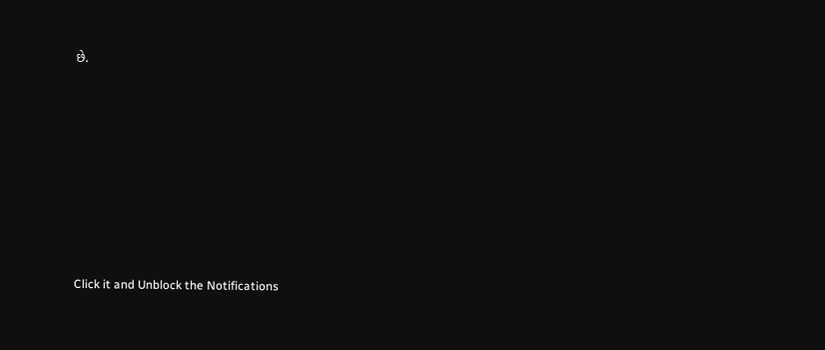છે.












Click it and Unblock the Notifications